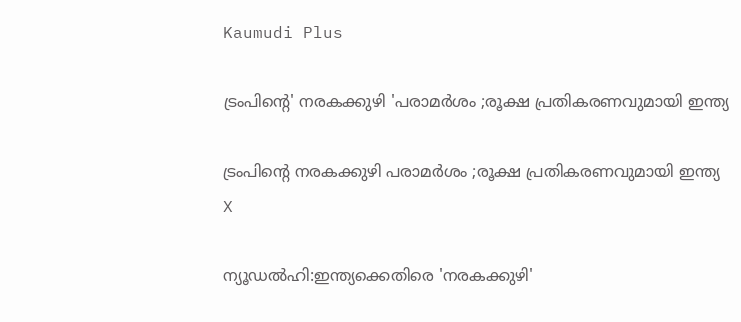Kaumudi Plus

ട്രംപിന്റെ' നരകക്കുഴി 'പരാമർശം ;രൂക്ഷ പ്രതികരണവുമായി ഇന്ത്യ

ട്രംപിന്റെ നരകക്കുഴി പരാമർശം ;രൂക്ഷ പ്രതികരണവുമായി ഇന്ത്യ
X

ന്യൂഡൽഹി:ഇന്ത്യക്കെതിരെ 'നരകക്കുഴി'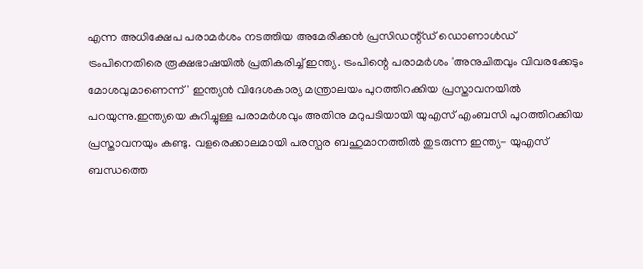എന്ന അധിക്ഷേപ പരാമർശം നടത്തിയ അമേരിക്കൻ പ്രസിഡന്റ്ഡ് ഡൊണാൾഡ് ട്രംപിനെതിരെ രൂക്ഷഭാഷയിൽ പ്രതികരിച്ച് ഇന്ത്യ. ട്രംപിന്റെ പരാമർശം 'അനുചിതവും വിവരക്കേടും മോശവുമാണെന്ന്' ഇന്ത്യൻ വിദേശകാര്യ മന്ത്രാലയം പുറത്തിറക്കിയ പ്രസ്താവനയിൽ പറയുന്നു.ഇന്ത്യയെ കുറിച്ചുള്ള പരാമർശവും അതിനു മറുപടിയായി യുഎസ് എംബസി പുറത്തിറക്കിയ പ്രസ്താവനയും കണ്ടു. വളരെക്കാലമായി പരസ്പര ബഹുമാനത്തിൽ തുടരുന്ന ഇന്ത്യ- യുഎസ് ബന്ധത്തെ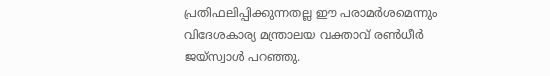പ്രതിഫലിപ്പിക്കുന്നതല്ല ഈ പരാമർശമെന്നും വിദേശകാര്യ മന്ത്രാലയ വക്താവ് രൺധീർ ജയ്‌സ്വാൾ പറഞ്ഞു.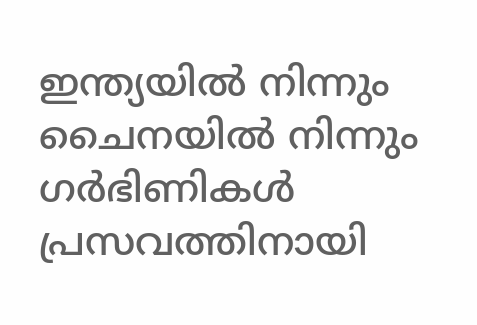ഇന്ത്യയിൽ നിന്നും ചൈനയിൽ നിന്നും ഗർഭിണികൾ പ്രസവത്തിനായി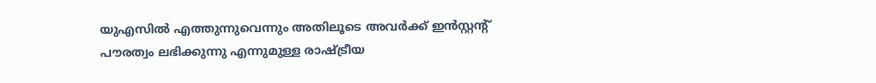യുഎസിൽ എത്തുന്നുവെന്നും അതിലൂടെ അവർക്ക് ഇൻസ്റ്റന്റ് പൗരത്വം ലഭിക്കുന്നു എന്നുമുള്ള രാഷ്‍ട്രീയ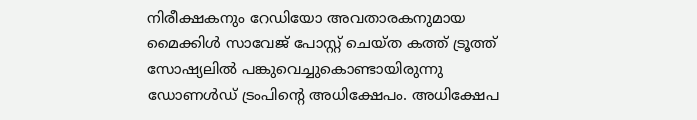നിരീക്ഷകനും റേഡിയോ അവതാരകനുമായ മൈക്കിൾ സാവേജ് പോസ്റ്റ് ചെയ്ത കത്ത് ട്രൂത്ത് സോഷ്യലിൽ പങ്കുവെച്ചുകൊണ്ടായിരുന്നു ഡോണൾഡ് ട്രംപിൻ്റെ അധിക്ഷേപം. അധിക്ഷേപ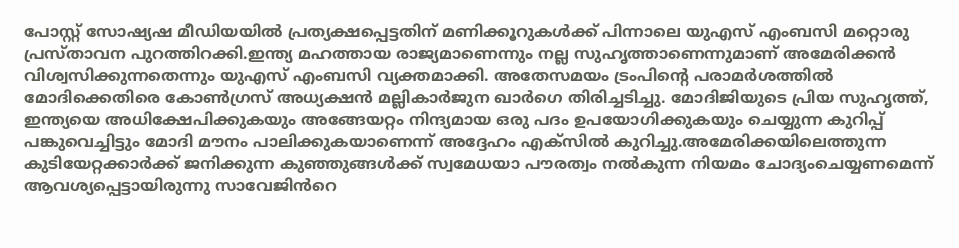പോസ്റ്റ് സോഷ്യഷ മീഡിയയിൽ പ്രത്യക്ഷപ്പെട്ടതിന് മണിക്കൂറുകൾക്ക് പിന്നാലെ യുഎസ് എംബസി മറ്റൊരു പ്രസ്താവന പുറത്തിറക്കി.ഇന്ത്യ മഹത്തായ രാജ്യമാണെന്നും നല്ല സുഹൃത്താണെന്നുമാണ് അമേരിക്കൻ വിശ്വസിക്കുന്നതെന്നും യുഎസ് എംബസി വ്യക്തമാക്കി. അതേസമയം ട്രംപിൻ്റെ പരാമർശത്തിൽ മോദിക്കെതിരെ കോൺഗ്രസ് അധ്യക്ഷൻ മല്ലികാർജുന ഖാർഗെ തിരിച്ചടിച്ചു. മോദിജിയുടെ പ്രിയ സുഹൃത്ത്, ഇന്ത്യയെ അധിക്ഷേപിക്കുകയും അങ്ങേയറ്റം നിന്ദ്യമായ ഒരു പദം ഉപയോഗിക്കുകയും ചെയ്യുന്ന കുറിപ്പ് പങ്കുവെച്ചിട്ടും മോദി മൗനം പാലിക്കുകയാണെന്ന് അദ്ദേഹം എക്സിൽ കുറിച്ചു.അമേരിക്കയിലെത്തുന്ന കുടിയേറ്റക്കാർക്ക് ജനിക്കുന്ന കുഞ്ഞുങ്ങൾക്ക് സ്വമേധയാ പൗരത്വം നൽകുന്ന നിയമം ചോദ്യംചെയ്യണമെന്ന് ആവശ്യപ്പെട്ടായിരുന്നു സാവേജിൻറെ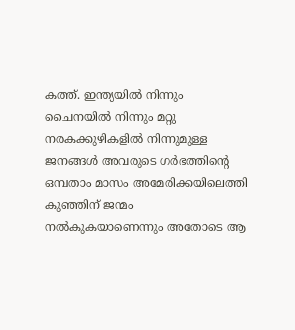കത്ത്. ഇന്ത്യയിൽ നിന്നും ചൈനയിൽ നിന്നും മറ്റു നരകക്കുഴികളിൽ നിന്നുമുള്ള ജനങ്ങൾ അവരുടെ ഗർഭത്തിന്റെ ഒമ്പതാം മാസം അമേരിക്കയിലെത്തി കുഞ്ഞിന് ജന്മം നൽകുകയാണെന്നും അതോടെ ആ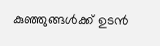കുഞ്ഞുങ്ങൾക്ക് ഉടൻ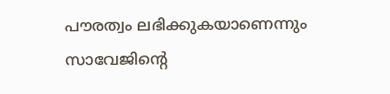പൗരത്വം ലഭിക്കുകയാണെന്നും സാവേജിന്റെ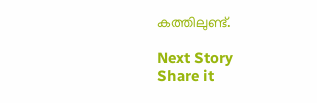കത്തിലുണ്ട്.

Next Story
Share it